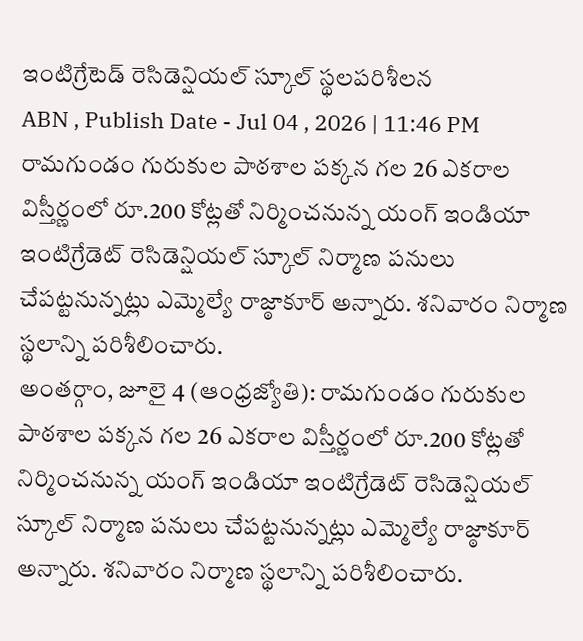ఇంటిగ్రేటెడ్ రెసిడెన్షియల్ స్కూల్ స్థలపరిశీలన
ABN , Publish Date - Jul 04 , 2026 | 11:46 PM
రామగుండం గురుకుల పాఠశాల పక్కన గల 26 ఎకరాల విస్తీర్ణంలో రూ.200 కోట్లతో నిర్మించనున్న యంగ్ ఇండియా ఇంటిగ్రేడెట్ రెసిడెన్షియల్ స్కూల్ నిర్మాణ పనులు చేపట్టనున్నట్లు ఎమ్మెల్యే రాజ్ఠాకూర్ అన్నారు. శనివారం నిర్మాణ స్థలాన్ని పరిశీలించారు.
అంతర్గాం, జూలై 4 (ఆంధ్రజ్యోతి): రామగుండం గురుకుల పాఠశాల పక్కన గల 26 ఎకరాల విస్తీర్ణంలో రూ.200 కోట్లతో నిర్మించనున్న యంగ్ ఇండియా ఇంటిగ్రేడెట్ రెసిడెన్షియల్ స్కూల్ నిర్మాణ పనులు చేపట్టనున్నట్లు ఎమ్మెల్యే రాజ్ఠాకూర్ అన్నారు. శనివారం నిర్మాణ స్థలాన్ని పరిశీలించారు.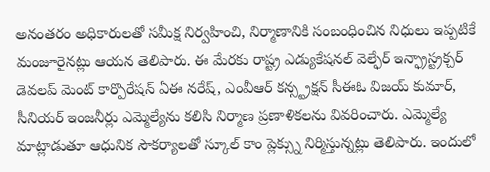అనంతరం అధికారులతో సమీక్ష నిర్వహించి, నిర్మాణానికి సంబంధించిన నిధులు ఇప్పటికే మంజూరైనట్లు ఆయన తెలిపారు. ఈ మేరకు రాష్ట్ర ఎడ్యుకేషనల్ వెల్ఫేర్ ఇన్ఫ్రాస్ట్రక్చర్ డెవలప్ మెంట్ కార్పొరేషన్ ఏఈ నరేష్, ఎంవీఆర్ కన్స్ట్రక్షన్ సీఈఓ విజయ్ కుమార్, సీనియర్ ఇంజనీర్లు ఎమ్మెల్యేను కలిసి నిర్మాణ ప్రణాళికలను వివరించారు. ఎమ్మెల్యే మాట్లాడుతూ ఆధునిక సౌకర్యాలతో స్కూల్ కాం ప్లెక్స్ను నిర్మిస్తున్నట్లు తెలిపారు. ఇందులో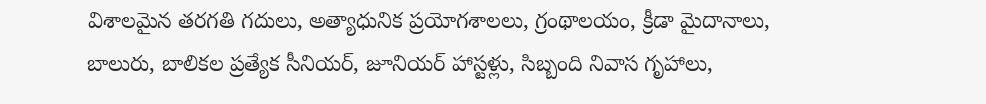విశాలమైన తరగతి గదులు, అత్యాధునిక ప్రయోగశాలలు, గ్రంథాలయం, క్రీడా మైదానాలు, బాలురు, బాలికల ప్రత్యేక సీనియర్, జూనియర్ హాస్టళ్లు, సిబ్బంది నివాస గృహాలు,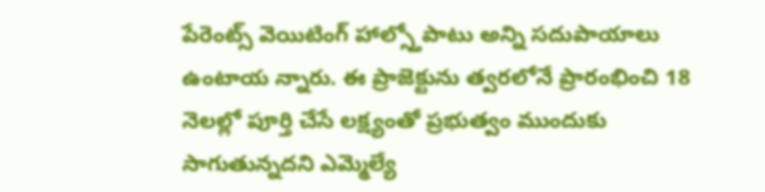పేరెంట్స్ వెయిటింగ్ హాల్స్తోపాటు అన్ని సదుపాయాలు ఉంటాయ న్నారు. ఈ ప్రాజెక్టును త్వరలోనే ప్రారంభించి 18 నెలల్లో పూర్తి చేసే లక్ష్యంతో ప్రభుత్వం ముందుకు సాగుతున్నదని ఎమ్మెల్యే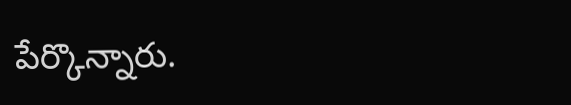పేర్కొన్నారు.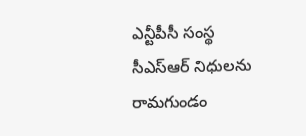ఎన్టీపీసీ సంస్థ సీఎస్ఆర్ నిధులను రామగుండం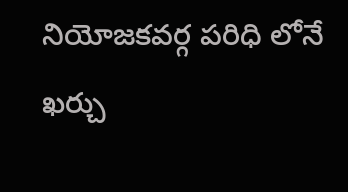నియోజకవర్గ పరిధి లోనే ఖర్చు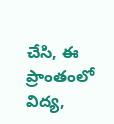చేసి, ఈ ప్రాంతంలో విద్య,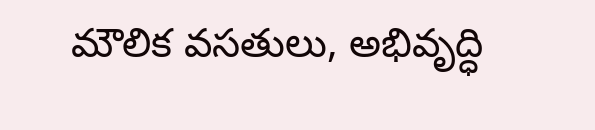మౌలిక వసతులు, అభివృద్ధి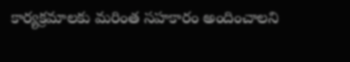కార్యక్రమాలకు మరింత సహకారం అందించాలని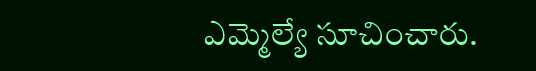ఎమ్మెల్యే సూచించారు.